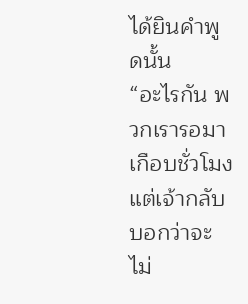ได้ยินคำพูดนั้น
“อะไรกัน พวกเรารอมาเกือบชั่วโมง แต่เจ้ากลับบอกว่าจะไม่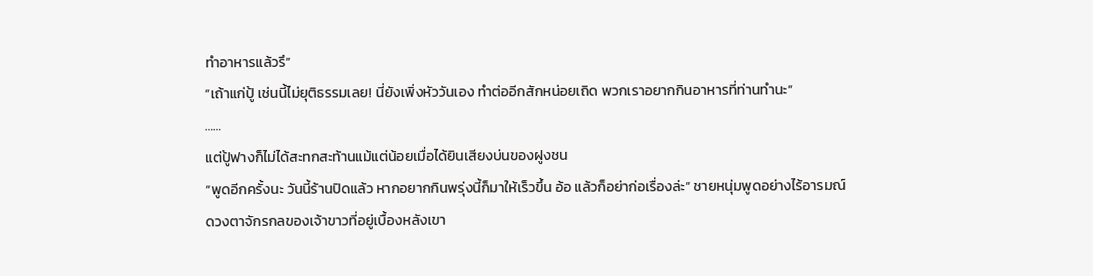ทำอาหารแล้วรึ”
“เถ้าแก่ปู้ เช่นนี้ไม่ยุติธรรมเลย! นี่ยังเพิ่งหัววันเอง ทำต่ออีกสักหน่อยเถิด พวกเราอยากกินอาหารที่ท่านทำนะ”
……
แต่ปู้ฟางก็ไม่ได้สะทกสะท้านแม้แต่น้อยเมื่อได้ยินเสียงบ่นของฝูงชน
“พูดอีกครั้งนะ วันนี้ร้านปิดแล้ว หากอยากกินพรุ่งนี้ก็มาให้เร็วขึ้น อ้อ แล้วก็อย่าก่อเรื่องล่ะ” ชายหนุ่มพูดอย่างไร้อารมณ์
ดวงตาจักรกลของเจ้าขาวที่อยู่เบื้องหลังเขา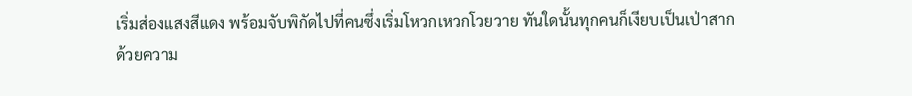เริ่มส่องแสงสีแดง พร้อมจับพิกัดไปที่คนซึ่งเริ่มโหวกเหวกโวยวาย ทันใดนั้นทุกคนก็เงียบเป็นเป่าสาก
ด้วยความ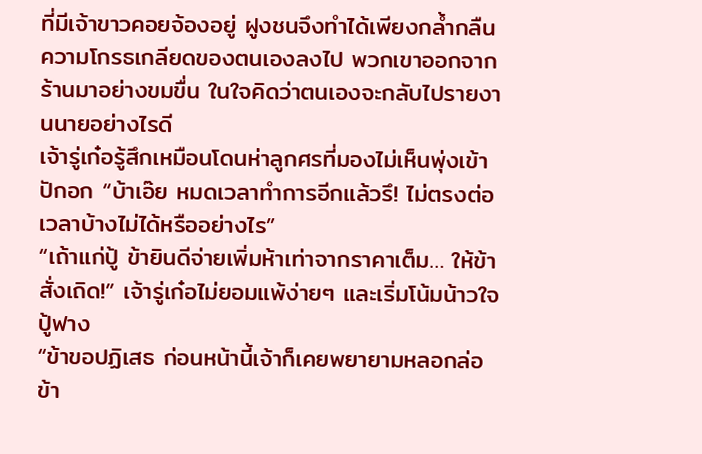ที่มีเจ้าขาวคอยจ้องอยู่ ฝูงชนจึงทำได้เพียงกล้ำกลืนความโกรธเกลียดของตนเองลงไป พวกเขาออกจากร้านมาอย่างขมขื่น ในใจคิดว่าตนเองจะกลับไปรายงานนายอย่างไรดี
เจ้ารู่เก๋อรู้สึกเหมือนโดนห่าลูกศรที่มองไม่เห็นพุ่งเข้าปักอก “บ้าเอ๊ย หมดเวลาทำการอีกแล้วรึ! ไม่ตรงต่อเวลาบ้างไม่ได้หรืออย่างไร”
“เถ้าแก่ปู้ ข้ายินดีจ่ายเพิ่มห้าเท่าจากราคาเต็ม… ให้ข้าสั่งเถิด!” เจ้ารู่เก๋อไม่ยอมแพ้ง่ายๆ และเริ่มโน้มน้าวใจปู้ฟาง
“ข้าขอปฏิเสธ ก่อนหน้านี้เจ้าก็เคยพยายามหลอกล่อข้า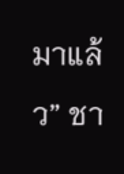มาแล้ว” ชา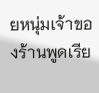ยหนุ่มเจ้าของร้านพูดเรีย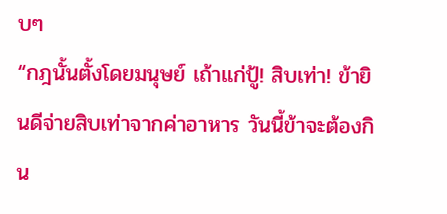บๆ
“กฎนั้นตั้งโดยมนุษย์ เถ้าแก่ปู้! สิบเท่า! ข้ายินดีจ่ายสิบเท่าจากค่าอาหาร วันนี้ข้าจะต้องกิน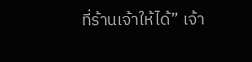ที่ร้านเจ้าให้ได้” เจ้า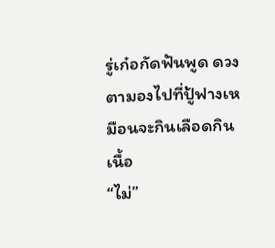รู่เก๋อกัดฟันพูด ดวงตามองไปที่ปู้ฟางเหมือนจะกินเลือดกินเนื้อ
“ไม่”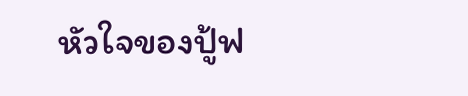หัวใจของปู้ฟ